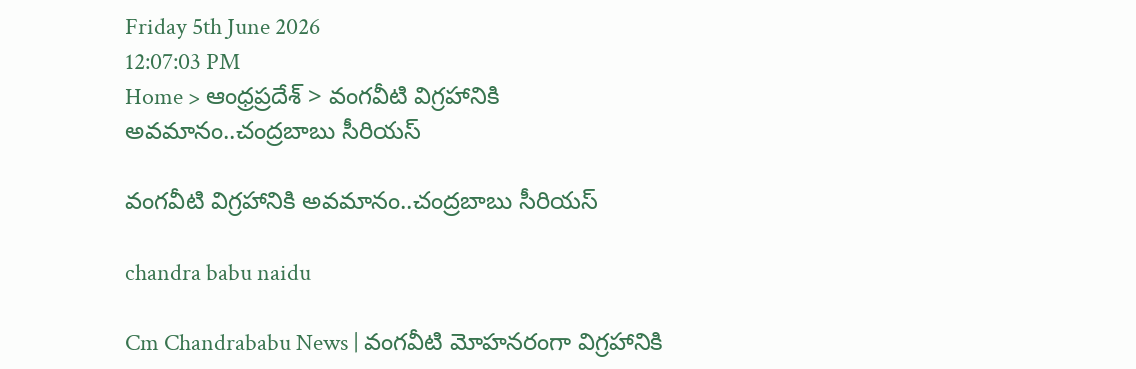Friday 5th June 2026
12:07:03 PM
Home > ఆంధ్రప్రదేశ్ > వంగవీటి విగ్రహానికి అవమానం..చంద్రబాబు సీరియస్

వంగవీటి విగ్రహానికి అవమానం..చంద్రబాబు సీరియస్

chandra babu naidu

Cm Chandrababu News | వంగవీటి మోహనరంగా విగ్రహానికి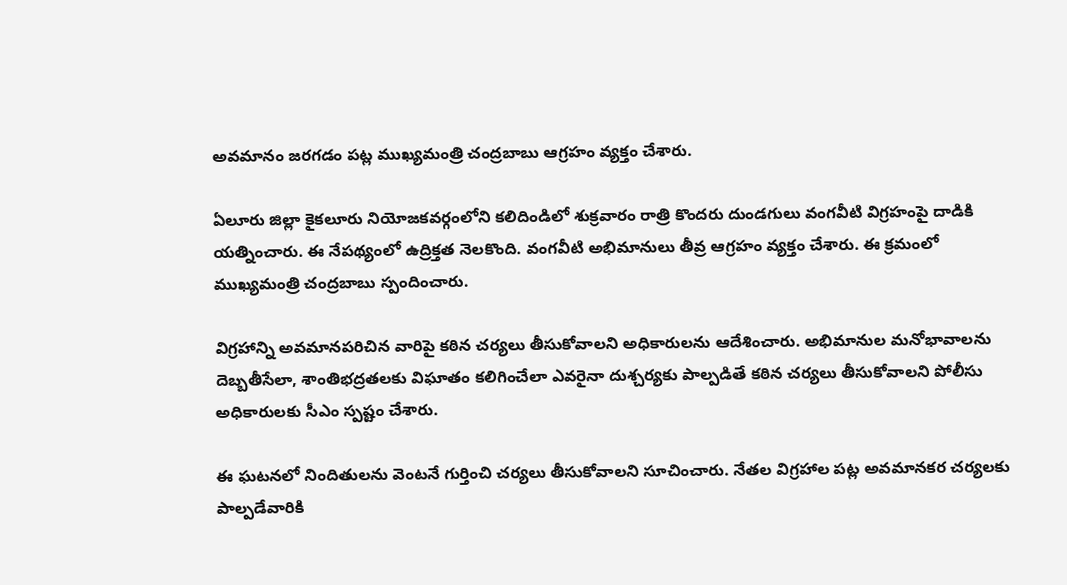అవమానం జరగడం పట్ల ముఖ్యమంత్రి చంద్రబాబు ఆగ్రహం వ్యక్తం చేశారు.

ఏలూరు జిల్లా కైకలూరు నియోజకవర్గంలోని కలిదిండిలో శుక్రవారం రాత్రి కొందరు దుండగులు వంగవీటి విగ్రహంపై దాడికి యత్నించారు. ఈ నేపథ్యంలో ఉద్రిక్తత నెలకొంది. వంగవీటి అభిమానులు తీవ్ర ఆగ్రహం వ్యక్తం చేశారు. ఈ క్రమంలో ముఖ్యమంత్రి చంద్రబాబు స్పందించారు.

విగ్రహాన్ని అవమానపరిచిన వారిపై కఠిన చర్యలు తీసుకోవాలని అధికారులను ఆదేశించారు. అభిమానుల మనోభావాలను దెబ్బతీసేలా, శాంతిభద్రతలకు విఘాతం కలిగించేలా ఎవరైనా దుశ్చర్యకు పాల్పడితే కఠిన చర్యలు తీసుకోవాలని పోలీసు అధికారులకు సీఎం స్పష్టం చేశారు.

ఈ ఘటనలో నిందితులను వెంటనే గుర్తించి చర్యలు తీసుకోవాలని సూచించారు. నేతల విగ్రహాల పట్ల అవమానకర చర్యలకు పాల్పడేవారికి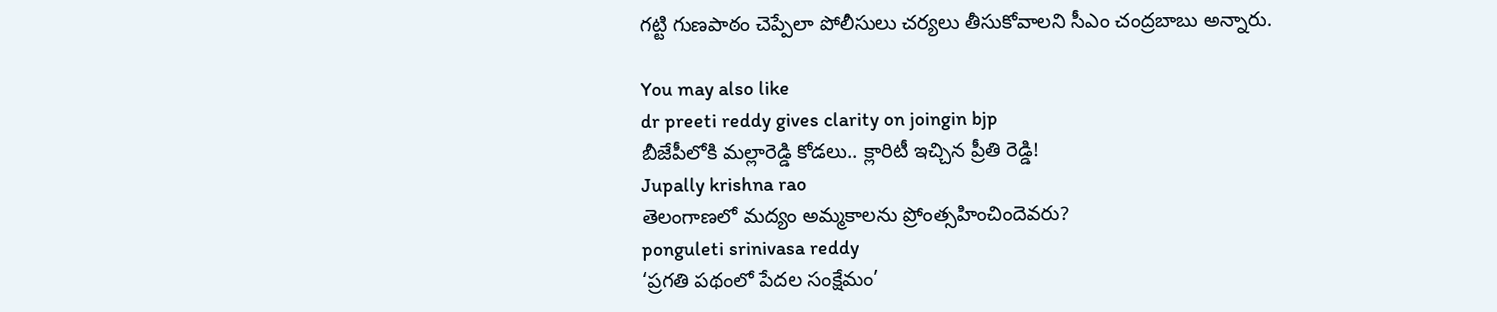గట్టి గుణపాఠం చెప్పేలా పోలీసులు చర్యలు తీసుకోవాలని సీఎం చంద్రబాబు అన్నారు.

You may also like
dr preeti reddy gives clarity on joingin bjp
బీజేపీలోకి మల్లారెడ్డి కోడలు.. క్లారిటీ ఇచ్చిన ప్రీతి రెడ్డి!
Jupally krishna rao
తెలంగాణలో మ‌ద్యం అమ్మ‌కాల‌ను ప్రోంత్స‌హించిందెవ‌రు?
ponguleti srinivasa reddy
‘ప్రగతి పథంలో పేదల సంక్షేమం’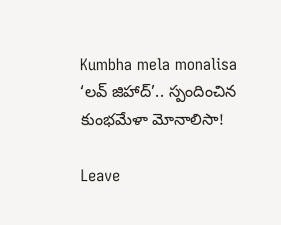Kumbha mela monalisa
‘లవ్ జిహాద్’.. స్పందించిన కుంభమేళా మోనాలిసా!

Leave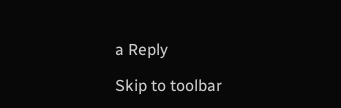a Reply

Skip to toolbar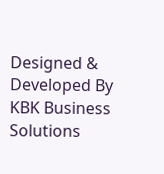Designed & Developed By KBK Business Solutions